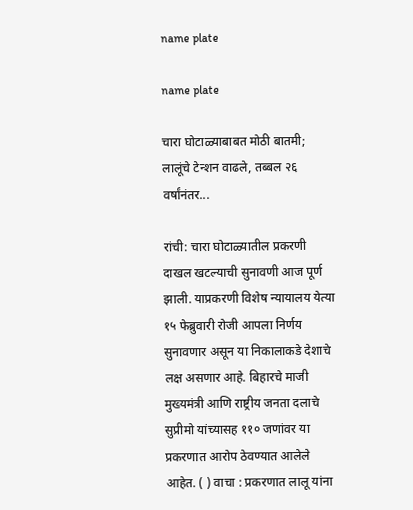name plate

name plate

चारा घोटाळ्याबाबत मोठी बातमी; लालूंचे टेन्शन वाढले, तब्बल २६ वर्षांनंतर...

रांची: चारा घोटाळ्यातील प्रकरणी दाखल खटल्याची सुनावणी आज पूर्ण झाली. याप्रकरणी विशेष न्यायालय येत्या १५ फेब्रुवारी रोजी आपला निर्णय सुनावणार असून या निकालाकडे देशाचे लक्ष असणार आहे. बिहारचे माजी मुख्यमंत्री आणि राष्ट्रीय जनता दलाचे सुप्रीमो यांच्यासह ११० जणांवर या प्रकरणात आरोप ठेवण्यात आलेले आहेत. ( ) वाचा : प्रकरणात लालू यांना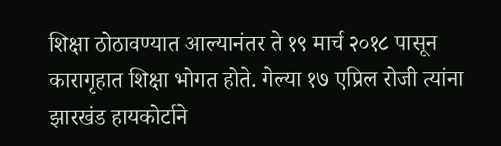शिक्षा ठोठावण्यात आल्यानंतर ते १९ मार्च २०१८ पासून कारागृहात शिक्षा भोगत होते. गेल्या १७ एप्रिल रोजी त्यांना झारखंड हायकोर्टाने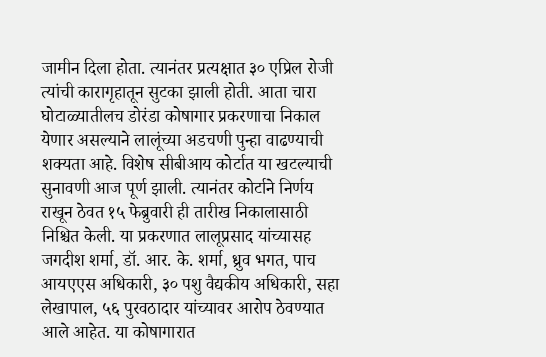जामीन दिला होता. त्यानंतर प्रत्यक्षात ३० एप्रिल रोजी त्यांची कारागृहातून सुटका झाली होती. आता चारा घोटाळ्यातीलच डोरंडा कोषागार प्रकरणाचा निकाल येणार असल्याने लालूंच्या अडचणी पुन्हा वाढण्याची शक्यता आहे. विशेष सीबीआय कोर्टात या खटल्याची सुनावणी आज पूर्ण झाली. त्यानंतर कोर्टाने निर्णय राखून ठेवत १५ फेब्रुवारी ही तारीख निकालासाठी निश्चित केली. या प्रकरणात लालूप्रसाद यांच्यासह जगदीश शर्मा, डॉ. आर. के. शर्मा, ध्रुव भगत, पाच आयएएस अधिकारी, ३० पशु वैद्यकीय अधिकारी, सहा लेखापाल, ५६ पुरवठादार यांच्यावर आरोप ठेवण्यात आले आहेत. या कोषागारात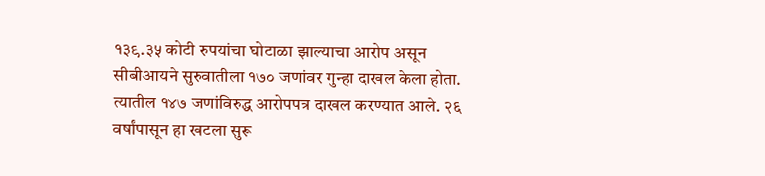१३९.३५ कोटी रुपयांचा घोटाळा झाल्याचा आरोप असून सीबीआयने सुरुवातीला १७० जणांवर गुन्हा दाखल केला होता. त्यातील १४७ जणांविरुद्ध आरोपपत्र दाखल करण्यात आले. २६ वर्षांपासून हा खटला सुरू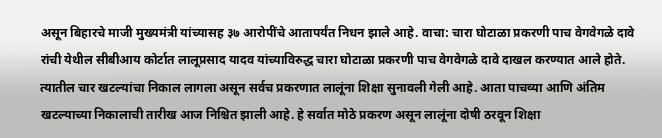असून बिहारचे माजी मुख्यमंत्री यांच्यासह ३७ आरोपींचे आतापर्यंत निधन झाले आहे. वाचा: चारा घोटाळा प्रकरणी पाच वेगवेगळे दावे रांची येथील सीबीआय कोर्टात लालूप्रसाद यादव यांच्याविरुद्ध चारा घोटाळा प्रकरणी पाच वेगवेगळे दावे दाखल करण्यात आले होते. त्यातील चार खटल्यांचा निकाल लागला असून सर्वच प्रकरणात लालूंना शिक्षा सुनावली गेली आहे. आता पाचव्या आणि अंतिम खटल्याच्या निकालाची तारीख आज निश्चित झाली आहे. हे सर्वात मोठे प्रकरण असून लालूंना दोषी ठरवून शिक्षा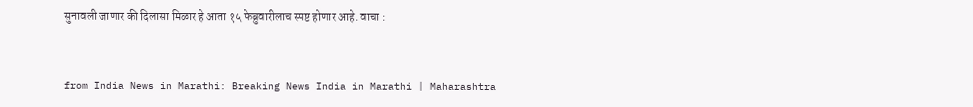सुनावली जाणार की दिलासा मिळार हे आता १५ फेब्रुवारीलाच स्पष्ट होणार आहे. वाचा :


from India News in Marathi: Breaking News India in Marathi | Maharashtra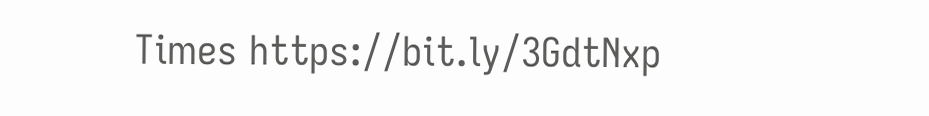Times https://bit.ly/3GdtNxp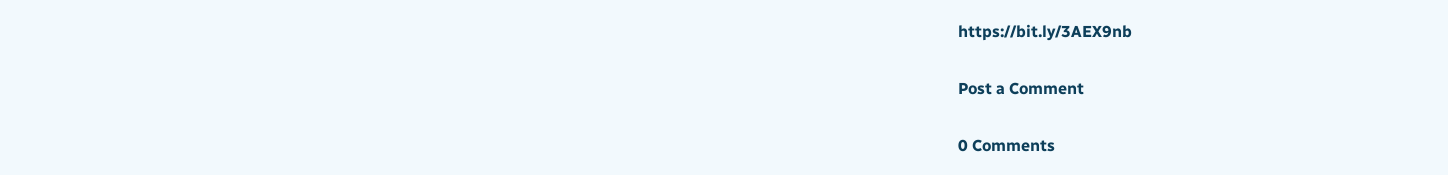https://bit.ly/3AEX9nb

Post a Comment

0 Comments